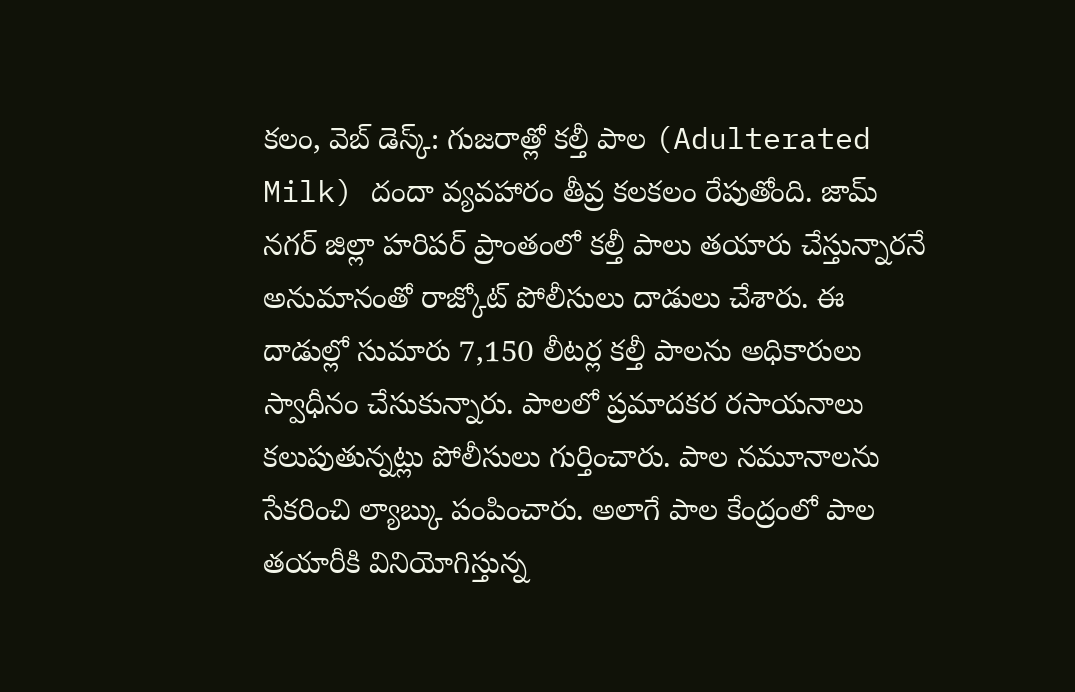కలం, వెబ్ డెస్క్: గుజరాత్లో కల్తీ పాల (Adulterated Milk) దందా వ్యవహారం తీవ్ర కలకలం రేపుతోంది. జామ్ నగర్ జిల్లా హరిపర్ ప్రాంతంలో కల్తీ పాలు తయారు చేస్తున్నారనే అనుమానంతో రాజ్కోట్ పోలీసులు దాడులు చేశారు. ఈ దాడుల్లో సుమారు 7,150 లీటర్ల కల్తీ పాలను అధికారులు స్వాధీనం చేసుకున్నారు. పాలలో ప్రమాదకర రసాయనాలు కలుపుతున్నట్లు పోలీసులు గుర్తించారు. పాల నమూనాలను సేకరించి ల్యాబ్కు పంపించారు. అలాగే పాల కేంద్రంలో పాల తయారీకి వినియోగిస్తున్న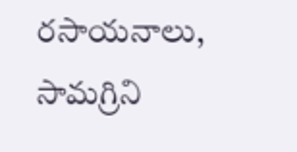రసాయనాలు, సామగ్రిని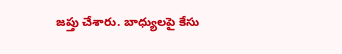జప్తు చేశారు. బాధ్యులపై కేసు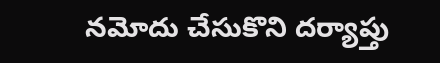నమోదు చేసుకొని దర్యాప్తు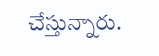చేస్తున్నారు.